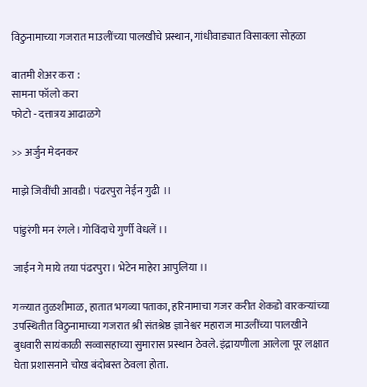विठुनामाच्या गजरात माउलींच्या पालखीचे प्रस्थान, गांधीवाड्यात विसावला सोहळा

बातमी शेअर करा :
सामना फॉलो करा
फोटो - दत्तात्रय आढाळगे

>> अर्जुन मेदनकर

माझे जिवींची आवडी। पंढरपुरा नेईन गुढी ।।

पांडुरंगी मन रंगले। गोविंदाचे गुर्णी वेधलें ।।

जाईन गे माये तया पंढरपुरा। भेटेन माहेरा आपुलिया ।।

गळ्यात तुळशीमाळ, हातात भगव्या पताका, हरिनामाचा गजर करीत शेकडो वारकऱ्यांच्या उपस्थितीत विठुनामाच्या गजरात श्री संतश्रेष्ठ ज्ञानेश्वर महाराज माउलींच्या पालखीने बुधवारी सायंकाळी सव्वासहाच्या सुमारास प्रस्थान ठेवले. इंद्रायणीला आलेला पूर लक्षात घेता प्रशासनाने चोख बंदोबस्त ठेवला होता.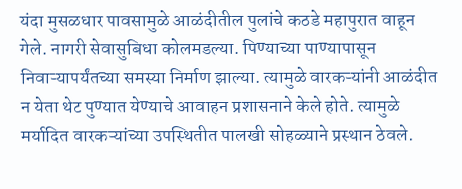यंदा मुसळधार पावसामुळे आळंदीतील पुलांचे कठडे महापुरात वाहून गेले. नागरी सेवासुबिधा कोलमडल्या. पिण्याच्या पाण्यापासून निवाऱ्यापर्यंतच्या समस्या निर्माण झाल्या. त्यामुळे वारकऱ्यांनी आळंदीत न येता थेट पुण्यात येण्याचे आवाहन प्रशासनाने केले होते. त्यामुळे मर्यादित वारकऱ्यांच्या उपस्थितीत पालखी सोहळ्याने प्रस्थान ठेवले.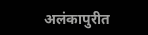अलंकापुरीत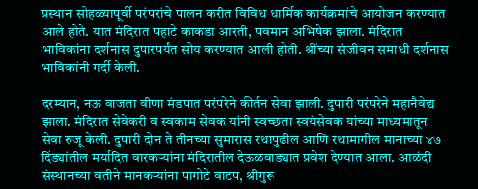प्रस्थान सोहळ्यापूर्वी परंपरांचे पालन करीत विविध धार्मिक कार्यक्रमांचे आयोजन करण्यात आले होते. यात मंदिरात पहाटे काकडा आरती, पवमान अभिषेक झाला. मंदिरात भाविकांना दर्शनास दुपारपर्यंत सोय करण्यात आली होती. श्रींच्या संजीवन समाधी दर्शनास भाविकांनी गर्दी केली.

दरम्यान, नऊ वाजता वीणा मंडपात परंपरेने कीर्तन सेवा झाली. दुपारी परंपरेने महानैवेद्य झाला. मंदिरात सेवेकरी व स्वकाम सेवक यांनी स्वच्छता स्वयंसेवक यांच्या माध्यमातून सेवा रुजू केली. दुपारी दोन ते तीनच्या सुमारास रथापुढील आणि रथामागील मानाच्या ४७ दिंड्यांतील मर्यादित वारकऱ्यांना मंदिरातील देऊळवाड्यात प्रवेश देण्यात आला. आळंदी संस्थानच्या वतीने मानकऱ्यांना पागोटे वाटप, श्रीगुरू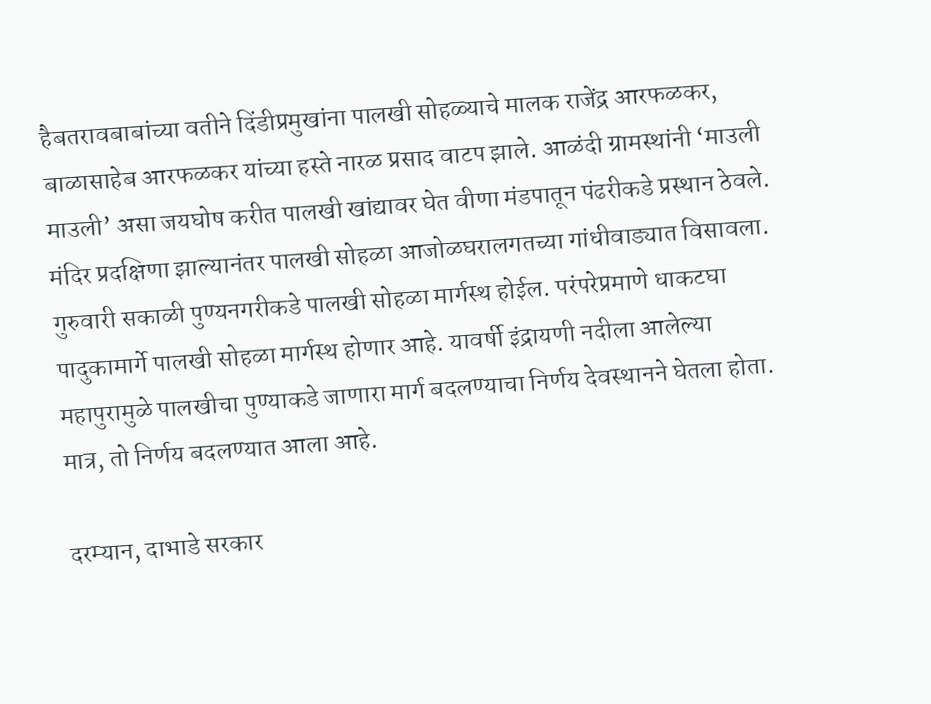हैबतरावबाबांच्या वतीने दिंडीप्रमुखांना पालखी सोहळ्याचे मालक राजेंद्र आरफळकर, बाळासाहेब आरफळकर यांच्या हस्ते नारळ प्रसाद वाटप झाले. आळंदी ग्रामस्थांनी ‘माउली माउली’ असा जयघोष करीत पालखी खांद्यावर घेत वीणा मंडपातून पंढरीकडे प्रस्थान ठेवले. मंदिर प्रदक्षिणा झाल्यानंतर पालखी सोहळा आजोळघरालगतच्या गांधीवाड्यात विसावला. गुरुवारी सकाळी पुण्यनगरीकडे पालखी सोहळा मार्गस्थ होईल. परंपरेप्रमाणे धाकटघा पादुकामार्गे पालखी सोहळा मार्गस्थ होणार आहे. यावर्षी इंद्रायणी नदीला आलेल्या महापुरामुळे पालखीचा पुण्याकडे जाणारा मार्ग बदलण्याचा निर्णय देवस्थानने घेतला होता. मात्र, तो निर्णय बदलण्यात आला आहे.

दरम्यान, दाभाडे सरकार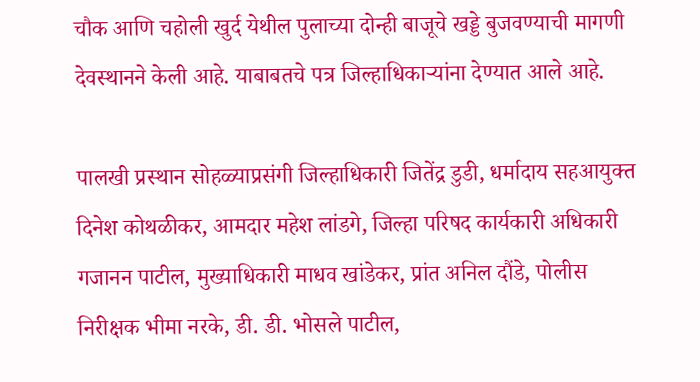चौक आणि चहोली खुर्द येथील पुलाच्या दोन्ही बाजूचे खड्डे बुजवण्याची मागणी देवस्थानने केली आहे. याबाबतचे पत्र जिल्हाधिकाऱ्यांना देण्यात आले आहे.

पालखी प्रस्थान सोहळ्याप्रसंगी जिल्हाधिकारी जितेंद्र डुडी, धर्मादाय सहआयुक्त दिनेश कोथळीकर, आमदार महेश लांडगे, जिल्हा परिषद कार्यकारी अधिकारी गजानन पाटील, मुख्याधिकारी माधव खांडेकर, प्रांत अनिल दौंडे, पोलीस निरीक्षक भीमा नरके, डी. डी. भोसले पाटील,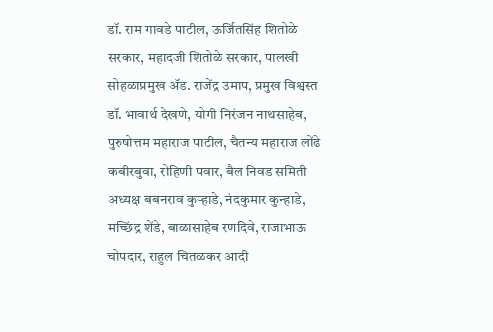डॉ. राम गावडे पाटील, ऊर्जितसिंह शितोळे सरकार, महादजी शितोळे सरकार, पालखी सोहळाप्रमुख ॲड. राजेंद्र उमाप, प्रमुख विश्वस्त डॉ. भावार्थ देखणे, योगी निरंजन नाथसाहेब, पुरुषोत्तम महाराज पाटील, चैतन्य महाराज लोंढे कबीरबुवा, रोहिणी पवार, बैल निवड समिती अध्यक्ष बबनराव कुऱ्हाडे, नंदकुमार कुन्हाडे, मच्छिंद्र शेंडे, बाळासाहेब रणदिवे, राजाभाऊ चोपदार, राहुल चितळकर आदी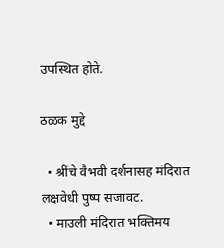उपस्थित होते.

ठळक मुद्दे

  • श्रींचे वैभवी दर्शनासह मंदिरात लक्षवेधी पुष्प सजावट.
  • माउली मंदिरात भक्तिमय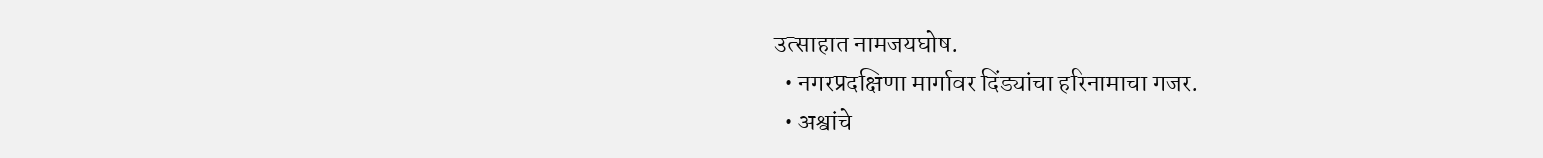उत्साहात नामजयघोष.
  • नगरप्रदक्षिणा मार्गावर दिंड्यांचा हरिनामाचा गजर.
  • अश्वांचे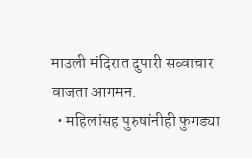माउली मंदिरात दुपारी सव्वाचार वाजता आगमन.
  • महिलांसह पुरुषांनीही फुगड्या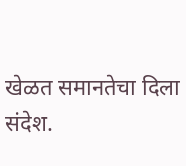खेळत समानतेचा दिला संदेश.